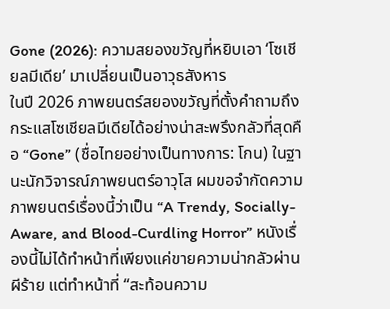Gone (2026): ความสยองขวัญที่หยิบเอา ‘โซเชียลมีเดีย’ มาเปลี่ยนเป็นอาวุธสังหาร
ในปี 2026 ภาพยนตร์สยองขวัญที่ตั้งคำถามถึงกระแสโซเชียลมีเดียได้อย่างน่าสะพรึงกลัวที่สุดคือ “Gone” (ชื่อไทยอย่างเป็นทางการ: โกน) ในฐานะนักวิจารณ์ภาพยนตร์อาวุโส ผมขอจำกัดความภาพยนตร์เรื่องนี้ว่าเป็น “A Trendy, Socially-Aware, and Blood-Curdling Horror” หนังเรื่องนี้ไม่ได้ทำหน้าที่เพียงแค่ขายความน่ากลัวผ่านผีร้าย แต่ทำหน้าที่ “สะท้อนความ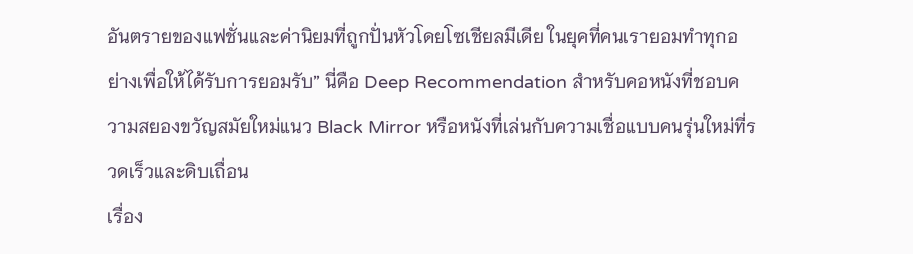อันตรายของแฟชั่นและค่านิยมที่ถูกปั่นหัวโดยโซเชียลมีเดีย ในยุคที่คนเรายอมทำทุกอย่างเพื่อให้ได้รับการยอมรับ” นี่คือ Deep Recommendation สำหรับคอหนังที่ชอบความสยองขวัญสมัยใหม่แนว Black Mirror หรือหนังที่เล่นกับความเชื่อแบบคนรุ่นใหม่ที่รวดเร็วและดิบเถื่อน
เรื่อง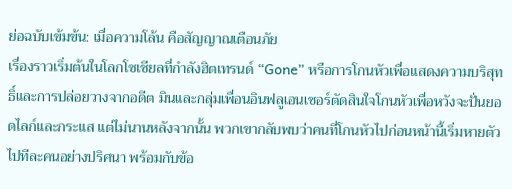ย่อฉบับเข้มข้น: เมื่อความโล้น คือสัญญาณเตือนภัย
เรื่องราวเริ่มต้นในโลกโซเชียลที่กำลังฮิตเทรนด์ “Gone” หรือการโกนหัวเพื่อแสดงความบริสุทธิ์และการปล่อยวางจากอดีต มินและกลุ่มเพื่อนอินฟลูเอนเซอร์ตัดสินใจโกนหัวเพื่อหวังจะปั่นยอดไลก์และกระแส แต่ไม่นานหลังจากนั้น พวกเขากลับพบว่าคนที่โกนหัวไปก่อนหน้านี้เริ่มหายตัวไปทีละคนอย่างปริศนา พร้อมกับข้อ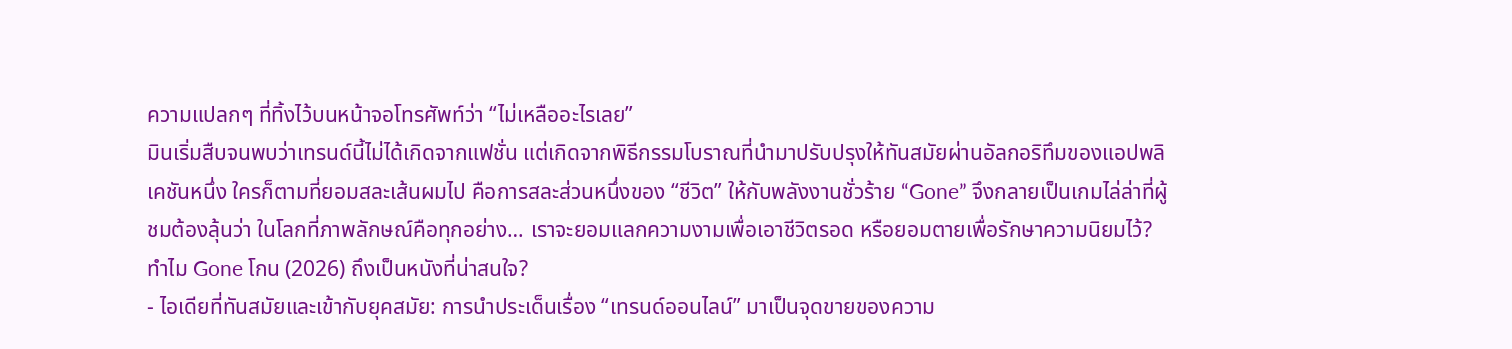ความแปลกๆ ที่ทิ้งไว้บนหน้าจอโทรศัพท์ว่า “ไม่เหลืออะไรเลย”
มินเริ่มสืบจนพบว่าเทรนด์นี้ไม่ได้เกิดจากแฟชั่น แต่เกิดจากพิธีกรรมโบราณที่นำมาปรับปรุงให้ทันสมัยผ่านอัลกอริทึมของแอปพลิเคชันหนึ่ง ใครก็ตามที่ยอมสละเส้นผมไป คือการสละส่วนหนึ่งของ “ชีวิต” ให้กับพลังงานชั่วร้าย “Gone” จึงกลายเป็นเกมไล่ล่าที่ผู้ชมต้องลุ้นว่า ในโลกที่ภาพลักษณ์คือทุกอย่าง… เราจะยอมแลกความงามเพื่อเอาชีวิตรอด หรือยอมตายเพื่อรักษาความนิยมไว้?
ทำไม Gone โกน (2026) ถึงเป็นหนังที่น่าสนใจ?
- ไอเดียที่ทันสมัยและเข้ากับยุคสมัย: การนำประเด็นเรื่อง “เทรนด์ออนไลน์” มาเป็นจุดขายของความ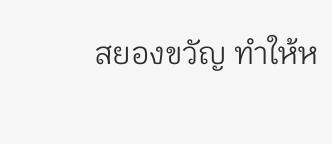สยองขวัญ ทำให้ห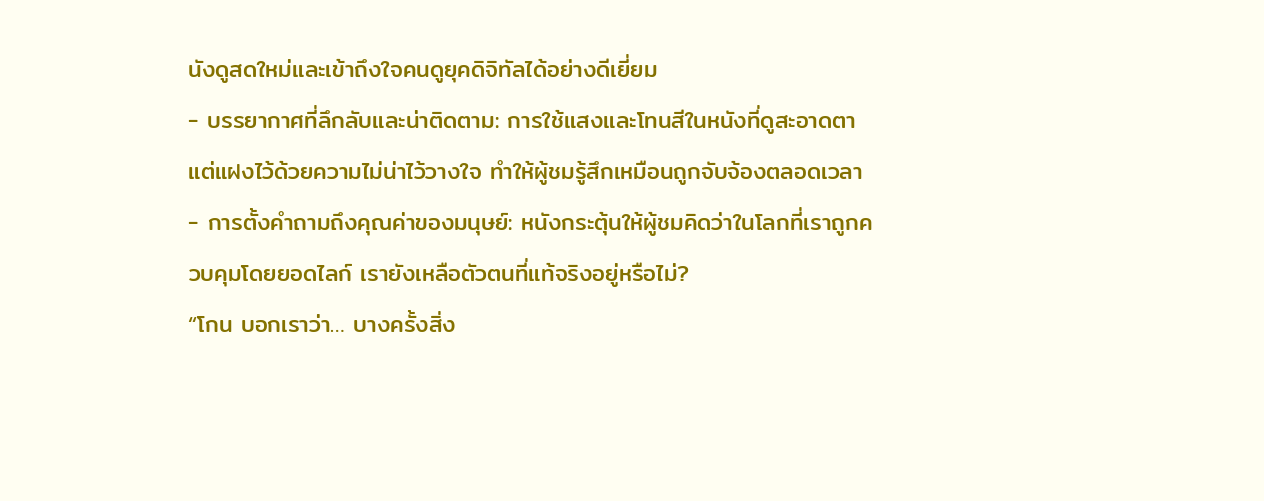นังดูสดใหม่และเข้าถึงใจคนดูยุคดิจิทัลได้อย่างดีเยี่ยม
- บรรยากาศที่ลึกลับและน่าติดตาม: การใช้แสงและโทนสีในหนังที่ดูสะอาดตาแต่แฝงไว้ด้วยความไม่น่าไว้วางใจ ทำให้ผู้ชมรู้สึกเหมือนถูกจับจ้องตลอดเวลา
- การตั้งคำถามถึงคุณค่าของมนุษย์: หนังกระตุ้นให้ผู้ชมคิดว่าในโลกที่เราถูกควบคุมโดยยอดไลก์ เรายังเหลือตัวตนที่แท้จริงอยู่หรือไม่?
“โกน บอกเราว่า… บางครั้งสิ่ง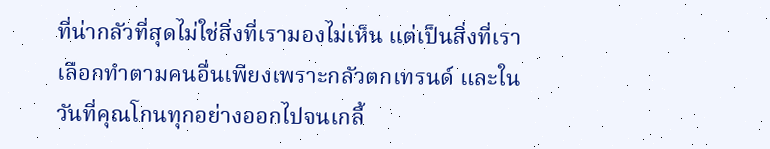ที่น่ากลัวที่สุดไม่ใช่สิ่งที่เรามองไม่เห็น แต่เป็นสิ่งที่เราเลือกทำตามคนอื่นเพียงเพราะกลัวตกเทรนด์ และในวันที่คุณโกนทุกอย่างออกไปจนเกลี้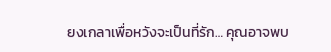ยงเกลาเพื่อหวังจะเป็นที่รัก… คุณอาจพบ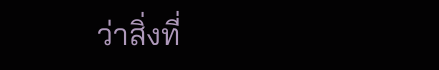ว่าสิ่งที่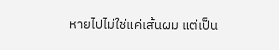หายไปไม่ใช่แค่เส้นผม แต่เป็น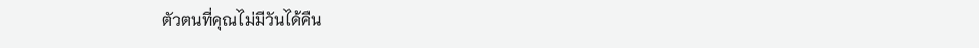ตัวตนที่คุณไม่มีวันได้คืน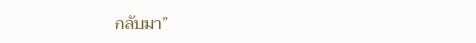กลับมา”